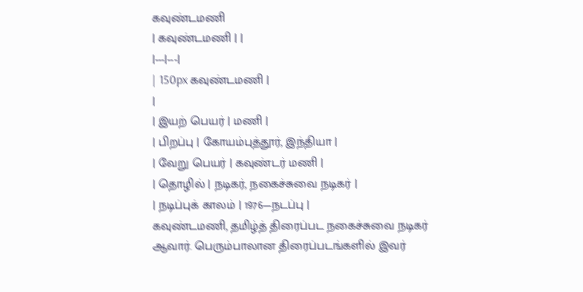கவுண்டமணி
| கவுண்டமணி | |
|---|---|
| 150px கவுண்டமணி |
|
| இயற் பெயர் | மணி |
| பிறப்பு | கோயம்புத்தூர், இந்தியா |
| வேறு பெயர் | கவுண்டர் மணி |
| தொழில் | நடிகர், நகைச்சுவை நடிகர் |
| நடிப்புக் காலம் | 1976—நடப்பு |
கவுண்டமணி, தமிழ்த் திரைப்பட நகைச்சுவை நடிகர் ஆவார். பெரும்பாலான திரைப்படங்களில் இவர்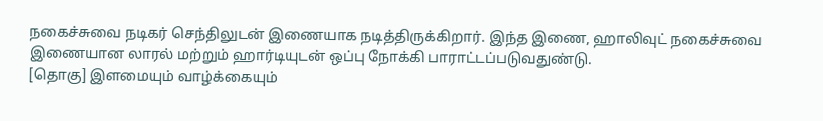நகைச்சுவை நடிகர் செந்திலுடன் இணையாக நடித்திருக்கிறார். இந்த இணை, ஹாலிவுட் நகைச்சுவை இணையான லாரல் மற்றும் ஹார்டியுடன் ஒப்பு நோக்கி பாராட்டப்படுவதுண்டு.
[தொகு] இளமையும் வாழ்க்கையும்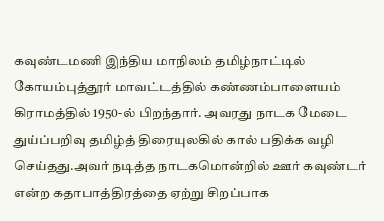கவுண்டமணி இந்திய மாநிலம் தமிழ்நாட்டில் கோயம்புத்தூர் மாவட்டத்தில் கண்ணம்பாளையம் கிராமத்தில் 1950-ல் பிறந்தார். அவரது நாடக மேடை துய்ப்பறிவு தமிழ்த் திரையுலகில் கால் பதிக்க வழி செய்தது.அவர் நடித்த நாடகமொன்றில் ஊர் கவுண்டர் என்ற கதாபாத்திரத்தை ஏற்று சிறப்பாக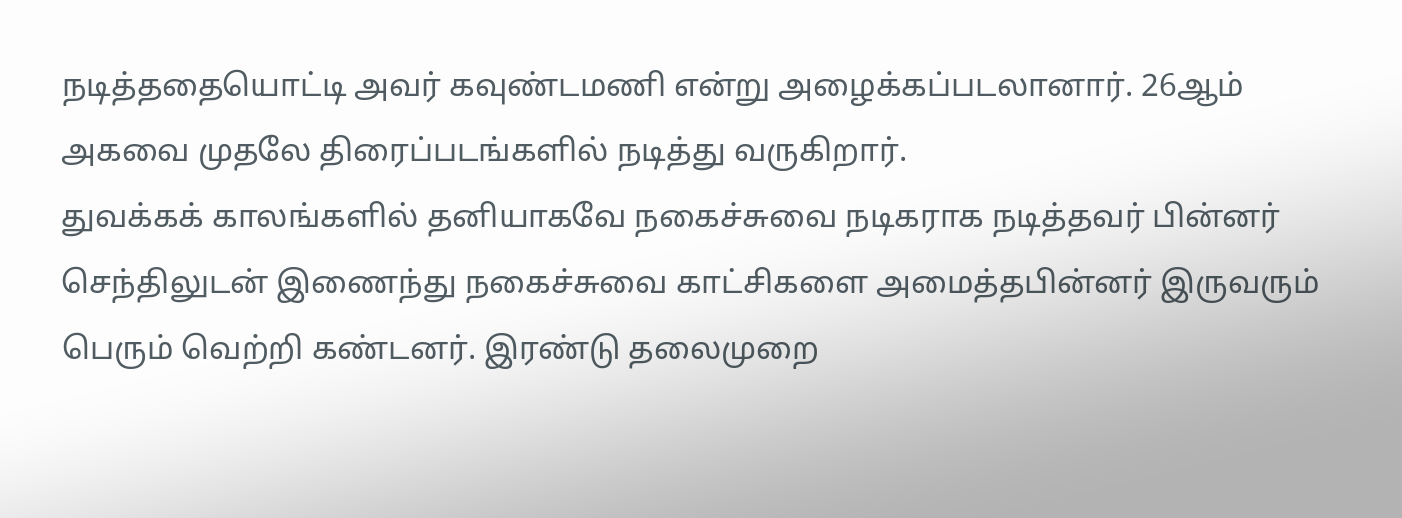நடித்ததையொட்டி அவர் கவுண்டமணி என்று அழைக்கப்படலானார். 26ஆம் அகவை முதலே திரைப்படங்களில் நடித்து வருகிறார்.
துவக்கக் காலங்களில் தனியாகவே நகைச்சுவை நடிகராக நடித்தவர் பின்னர் செந்திலுடன் இணைந்து நகைச்சுவை காட்சிகளை அமைத்தபின்னர் இருவரும் பெரும் வெற்றி கண்டனர். இரண்டு தலைமுறை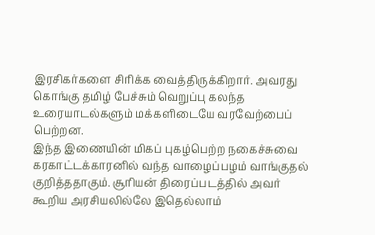இரசிகர்களை சிரிக்க வைத்திருக்கிறார். அவரது கொங்கு தமிழ் பேச்சும் வெறுப்பு கலந்த உரையாடல்களும் மக்களிடையே வரவேற்பைப் பெற்றன.
இந்த இணையின் மிகப் புகழ்பெற்ற நகைச்சுவை கரகாட்டக்காரனில் வந்த வாழைப்பழம் வாங்குதல் குறித்ததாகும். சூரியன் திரைப்படத்தில் அவர் கூறிய அரசியலில்லே இதெல்லாம்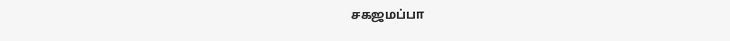சகஜமப்பா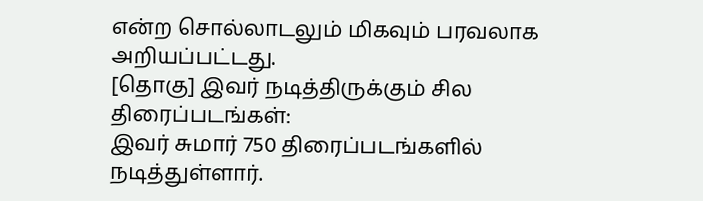என்ற சொல்லாடலும் மிகவும் பரவலாக அறியப்பட்டது.
[தொகு] இவர் நடித்திருக்கும் சில திரைப்படங்கள்:
இவர் சுமார் 750 திரைப்படங்களில் நடித்துள்ளார்.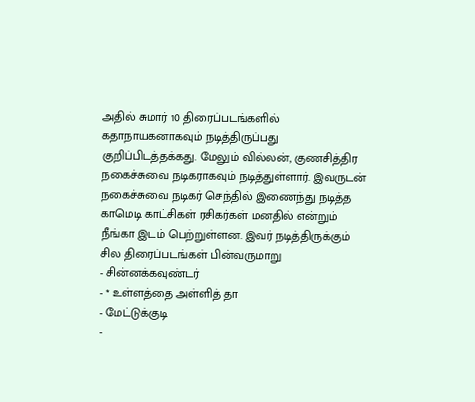அதில் சுமார் 10 திரைப்படங்களில் கதாநாயகனாகவும் நடித்திருப்பது குறிப்பிடத்தக்கது. மேலும் வில்லன், குணசித்திர நகைச்சுவை நடிகராகவும் நடித்துள்ளார். இவருடன் நகைச்சுவை நடிகர் செந்தில் இணைந்து நடித்த காமெடி காட்சிகள் ரசிகர்கள் மனதில் என்றும் நீங்கா இடம் பெற்றுள்ளன. இவர் நடித்திருக்கும் சில திரைப்படங்கள் பின்வருமாறு
- சின்னக்கவுண்டர்
- * உள்ளத்தை அள்ளித் தா
- மேட்டுக்குடி
-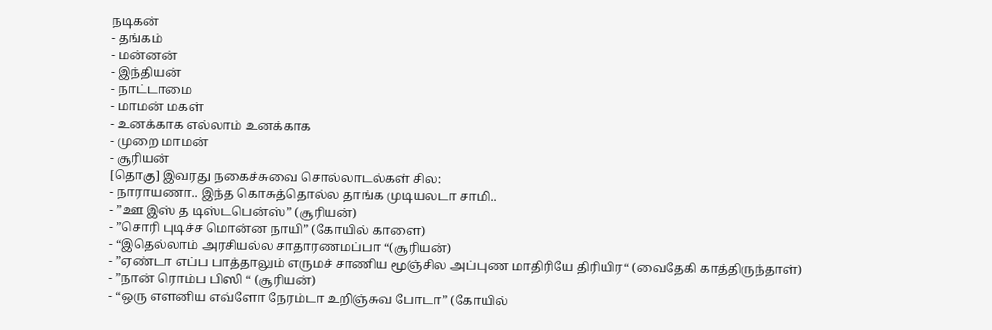நடிகன்
- தங்கம்
- மன்னன்
- இந்தியன்
- நாட்டாமை
- மாமன் மகள்
- உனக்காக எல்லாம் உனக்காக
- முறை மாமன்
- சூரியன்
[தொகு] இவரது நகைச்சுவை சொல்லாடல்கள் சில:
- நாராயணா.. இந்த கொசுத்தொல்ல தாங்க முடியலடா சாமி..
- ”ஊ இஸ் த டிஸ்டபென்ஸ்” (சூரியன்)
- ”சொரி புடிச்ச மொன்ன நாயி” (கோயில் காளை)
- “இதெல்லாம் அரசியல்ல சாதாரணமப்பா “(சூரியன்)
- ”ஏண்டா எப்ப பாத்தாலும் எருமச் சாணிய மூஞ்சில அப்புண மாதிரியே திரியிர“ (வைதேகி காத்திருந்தாள்)
- ”நான் ரொம்ப பிஸி “ (சூரியன்)
- “ஒரு எளனிய எவ்ளோ நேரம்டா உறிஞ்சுவ போடா” (கோயில்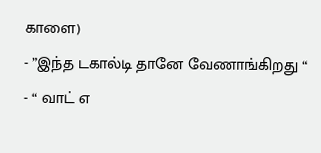காளை)
- ”இந்த டகால்டி தானே வேணாங்கிறது “
- “ வாட் எ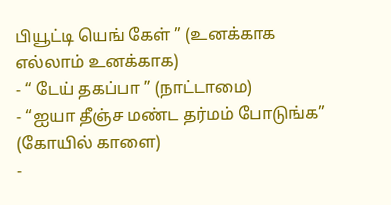பியூட்டி யெங் கேள் ” (உனக்காக எல்லாம் உனக்காக)
- “ டேய் தகப்பா ” (நாட்டாமை)
- “ஐயா தீஞ்ச மண்ட தர்மம் போடுங்க” (கோயில் காளை)
-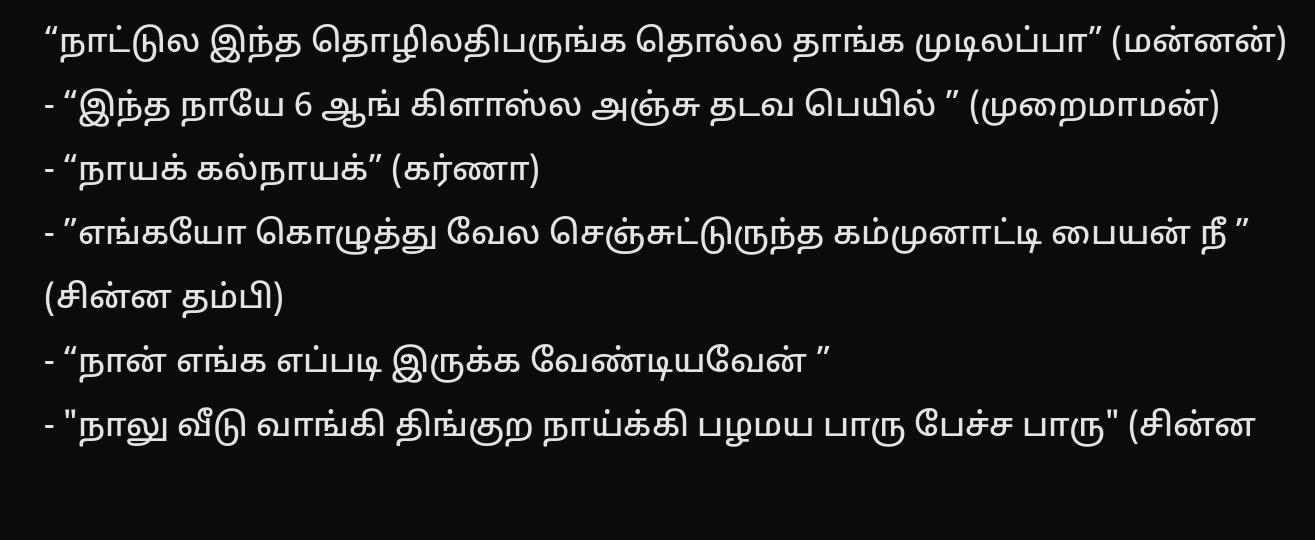“நாட்டுல இந்த தொழிலதிபருங்க தொல்ல தாங்க முடிலப்பா” (மன்னன்)
- “இந்த நாயே 6 ஆங் கிளாஸ்ல அஞ்சு தடவ பெயில் ” (முறைமாமன்)
- “நாயக் கல்நாயக்” (கர்ணா)
- ”எங்கயோ கொழுத்து வேல செஞ்சுட்டுருந்த கம்முனாட்டி பையன் நீ ” (சின்ன தம்பி)
- “நான் எங்க எப்படி இருக்க வேண்டியவேன் ”
- "நாலு வீடு வாங்கி திங்குற நாய்க்கி பழமய பாரு பேச்ச பாரு" (சின்ன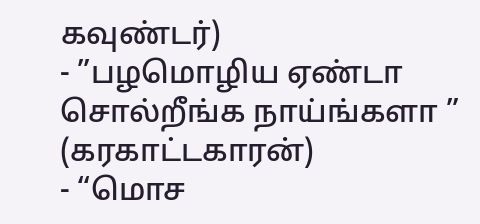கவுண்டர்)
- ”பழமொழிய ஏண்டா சொல்றீங்க நாய்ங்களா ” (கரகாட்டகாரன்)
- “மொச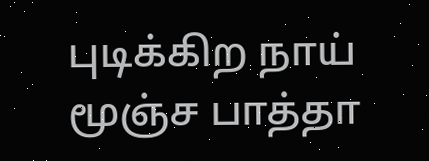புடிக்கிற நாய் மூஞ்ச பாத்தா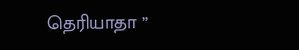தெரியாதா ”